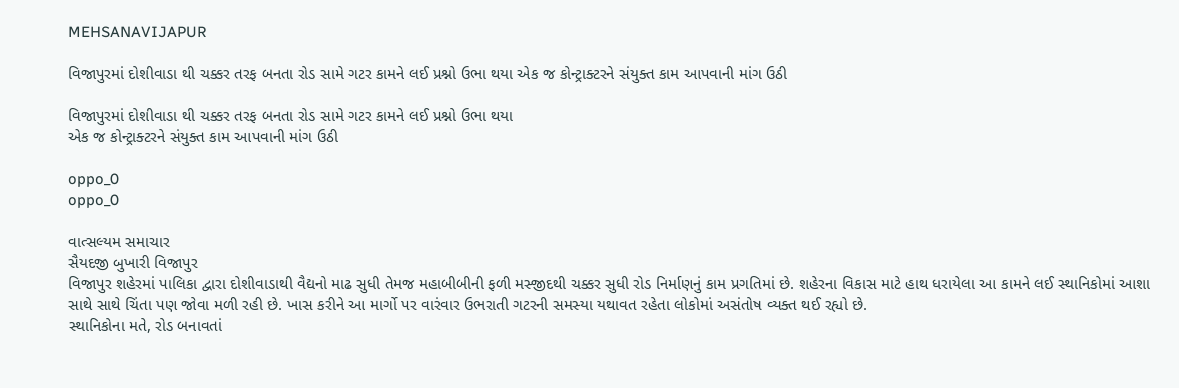MEHSANAVIJAPUR

વિજાપુરમાં દોશીવાડા થી ચક્કર તરફ બનતા રોડ સામે ગટર કામને લઈ પ્રશ્નો ઉભા થયા એક જ કોન્ટ્રાક્ટરને સંયુક્ત કામ આપવાની માંગ ઉઠી

વિજાપુરમાં દોશીવાડા થી ચક્કર તરફ બનતા રોડ સામે ગટર કામને લઈ પ્રશ્નો ઉભા થયા
એક જ કોન્ટ્રાક્ટરને સંયુક્ત કામ આપવાની માંગ ઉઠી

oppo_0
oppo_0

વાત્સલ્યમ સમાચાર
સૈયદજી બુખારી વિજાપુર
વિજાપુર શહેરમાં પાલિકા દ્વારા દોશીવાડાથી વૈદ્યનો માઢ સુધી તેમજ મહાબીબીની ફળી મસ્જીદથી ચક્કર સુધી રોડ નિર્માણનું કામ પ્રગતિમાં છે. શહેરના વિકાસ માટે હાથ ધરાયેલા આ કામને લઈ સ્થાનિકોમાં આશા સાથે સાથે ચિંતા પણ જોવા મળી રહી છે. ખાસ કરીને આ માર્ગો પર વારંવાર ઉભરાતી ગટરની સમસ્યા યથાવત રહેતા લોકોમાં અસંતોષ વ્યક્ત થઈ રહ્યો છે.
સ્થાનિકોના મતે, રોડ બનાવતાં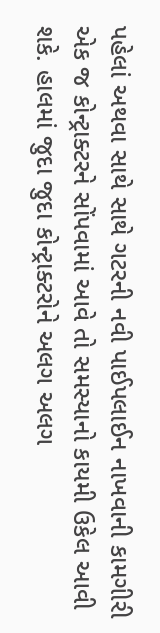પહેલાં અથવા સાથે સાથે ગટરની નવી પાઈપલાઈન નાખવાની કામગીરી એક જ કોન્ટ્રાક્ટરને સોંપવામાં આવે તો સમસ્યાનો કાયમી ઉકેલ આવી શકે. હાલમાં જુદા જુદા કોન્ટ્રાક્ટરોને અલગ અલગ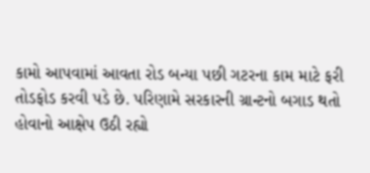કામો આપવામાં આવતા રોડ બન્યા પછી ગટરના કામ માટે ફરી તોડફોડ કરવી પડે છે. પરિણામે સરકારની ગ્રાન્ટનો બગાડ થતો હોવાનો આક્ષેપ ઉઠી રહ્યો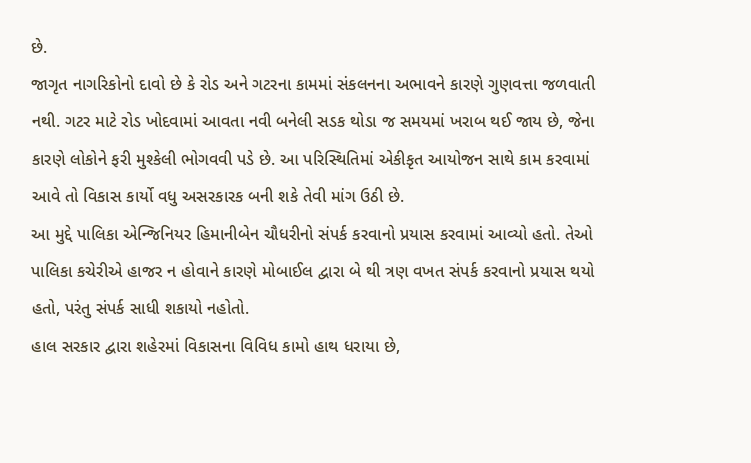છે.
જાગૃત નાગરિકોનો દાવો છે કે રોડ અને ગટરના કામમાં સંકલનના અભાવને કારણે ગુણવત્તા જળવાતી નથી. ગટર માટે રોડ ખોદવામાં આવતા નવી બનેલી સડક થોડા જ સમયમાં ખરાબ થઈ જાય છે, જેના કારણે લોકોને ફરી મુશ્કેલી ભોગવવી પડે છે. આ પરિસ્થિતિમાં એકીકૃત આયોજન સાથે કામ કરવામાં આવે તો વિકાસ કાર્યો વધુ અસરકારક બની શકે તેવી માંગ ઉઠી છે.
આ મુદ્દે પાલિકા એન્જિનિયર હિમાનીબેન ચૌધરીનો સંપર્ક કરવાનો પ્રયાસ કરવામાં આવ્યો હતો. તેઓ પાલિકા કચેરીએ હાજર ન હોવાને કારણે મોબાઈલ દ્વારા બે થી ત્રણ વખત સંપર્ક કરવાનો પ્રયાસ થયો હતો, પરંતુ સંપર્ક સાધી શકાયો નહોતો.
હાલ સરકાર દ્વારા શહેરમાં વિકાસના વિવિધ કામો હાથ ધરાયા છે,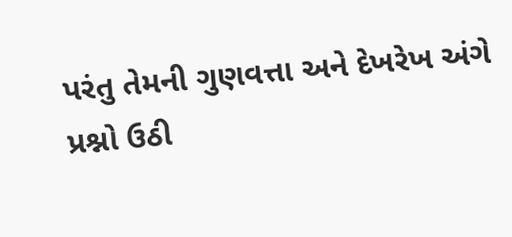પરંતુ તેમની ગુણવત્તા અને દેખરેખ અંગે પ્રશ્નો ઉઠી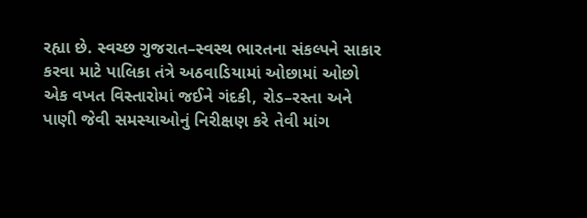રહ્યા છે. સ્વચ્છ ગુજરાત–સ્વસ્થ ભારતના સંકલ્પને સાકાર કરવા માટે પાલિકા તંત્રે અઠવાડિયામાં ઓછામાં ઓછો એક વખત વિસ્તારોમાં જઈને ગંદકી, રોડ–રસ્તા અને પાણી જેવી સમસ્યાઓનું નિરીક્ષણ કરે તેવી માંગ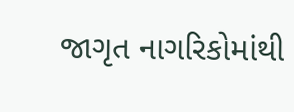જાગૃત નાગરિકોમાંથી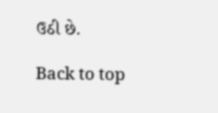ઉઠી છે.

Back to top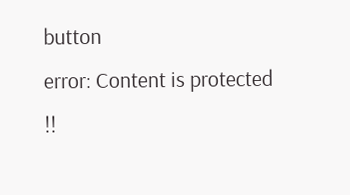button
error: Content is protected !!